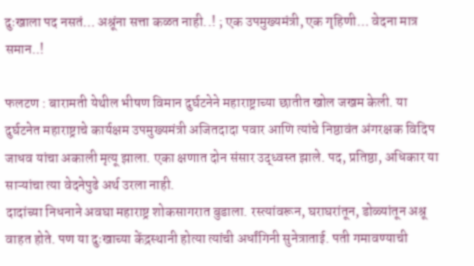दुःखाला पद नसतं… अश्रूंना सत्ता कळत नाही..! ; एक उपमुख्यमंत्री, एक गृहिणी… वेदना मात्र समान..!

फलटण : बारामती येथील भीषण विमान दुर्घटनेने महाराष्ट्राच्या छातीत खोल जखम केली. या दुर्घटनेत महाराष्ट्राचे कार्यक्षम उपमुख्यमंत्री अजितदादा पवार आणि त्यांचे निष्ठावंत अंगरक्षक विदिप जाधव यांचा अकाली मृत्यू झाला. एका क्षणात दोन संसार उद्ध्वस्त झाले. पद, प्रतिष्ठा, अधिकार या साऱ्यांचा त्या वेदनेपुढे अर्थ उरला नाही.
दादांच्या निधनाने अवघा महाराष्ट्र शोकसागरात बुडाला. रस्त्यांवरून, घराघरांतून, डोळ्यांतून अश्रू वाहत होते. पण या दुःखाच्या केंद्रस्थानी होत्या त्यांची अर्धांगिनी सुनेत्राताई. पती गमावण्याची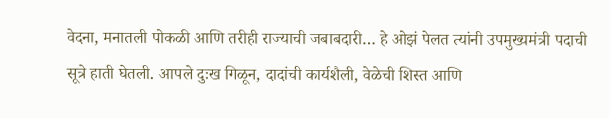वेदना, मनातली पोकळी आणि तरीही राज्याची जबाबदारी… हे ओझं पेलत त्यांनी उपमुख्यमंत्री पदाची सूत्रे हाती घेतली. आपले दुःख गिळून, दादांची कार्यशैली, वेळेची शिस्त आणि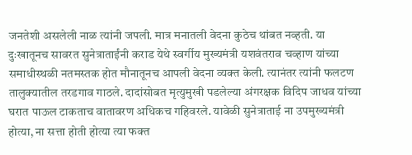जनतेशी असलेली नाळ त्यांनी जपली. मात्र मनातली वेदना कुठेच थांबत नव्हती. या दुःखातूनच सावरत सुनेत्राताईंनी कराड येथे स्वर्गीय मुख्यमंत्री यशवंतराव चव्हाण यांच्या समाधीस्थळी नतमस्तक होत मौनातूनच आपली वेदना व्यक्त केली. त्यानंतर त्यांनी फलटण तालुक्यातील तरडगाव गाठले. दादांसोबत मृत्युमुखी पडलेल्या अंगरक्षक विदिप जाधव यांच्या घरात पाऊल टाकताच वातावरण अधिकच गहिवरले. यावेळी सुनेत्राताई ना उपमुख्यमंत्री होत्या, ना सत्ता होती होत्या त्या फक्त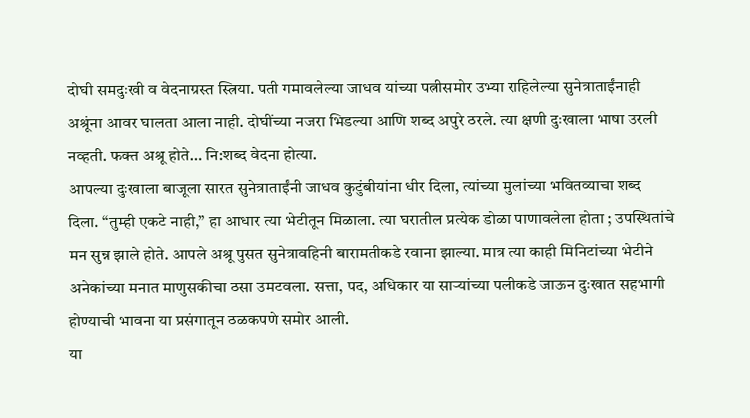दोघी समदुःखी व वेदनाग्रस्त स्त्रिया. पती गमावलेल्या जाधव यांच्या पत्नीसमोर उभ्या राहिलेल्या सुनेत्राताईंनाही अश्रूंना आवर घालता आला नाही. दोघींच्या नजरा भिडल्या आणि शब्द अपुरे ठरले. त्या क्षणी दुःखाला भाषा उरली नव्हती. फक्त अश्रू होते… नि:शब्द वेदना होत्या.
आपल्या दुःखाला बाजूला सारत सुनेत्राताईंनी जाधव कुटुंबीयांना धीर दिला, त्यांच्या मुलांच्या भवितव्याचा शब्द दिला. “तुम्ही एकटे नाही,” हा आधार त्या भेटीतून मिळाला. त्या घरातील प्रत्येक डोळा पाणावलेला होता ; उपस्थितांचे मन सुन्न झाले होते. आपले अश्रू पुसत सुनेत्रावहिनी बारामतीकडे रवाना झाल्या. मात्र त्या काही मिनिटांच्या भेटीने अनेकांच्या मनात माणुसकीचा ठसा उमटवला. सत्ता, पद, अधिकार या साऱ्यांच्या पलीकडे जाऊन दुःखात सहभागी होण्याची भावना या प्रसंगातून ठळकपणे समोर आली.
या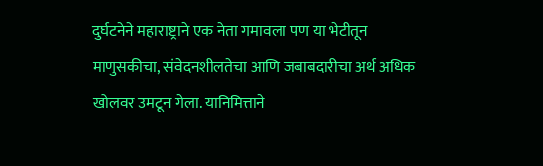दुर्घटनेने महाराष्ट्राने एक नेता गमावला पण या भेटीतून माणुसकीचा, संवेदनशीलतेचा आणि जबाबदारीचा अर्थ अधिक खोलवर उमटून गेला. यानिमित्ताने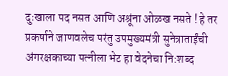दुःखाला पद नसत आणि अश्रूंना ओळख नसते ! हे तर प्रकर्षाने जाणवलेच परंतु उपमुख्यमंत्री सुनेत्राताईंची अंगरक्षकाच्या पत्नीला भेट हा वेदनेचा नि:शब्द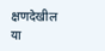क्षणदेखील या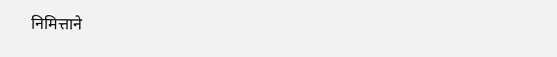निमित्ताने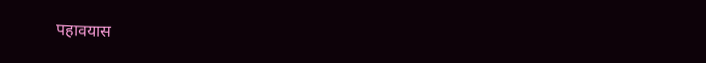पहावयास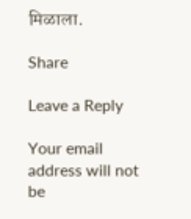मिळाला.

Share

Leave a Reply

Your email address will not be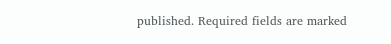published. Required fields are marked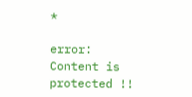*

error: Content is protected !!